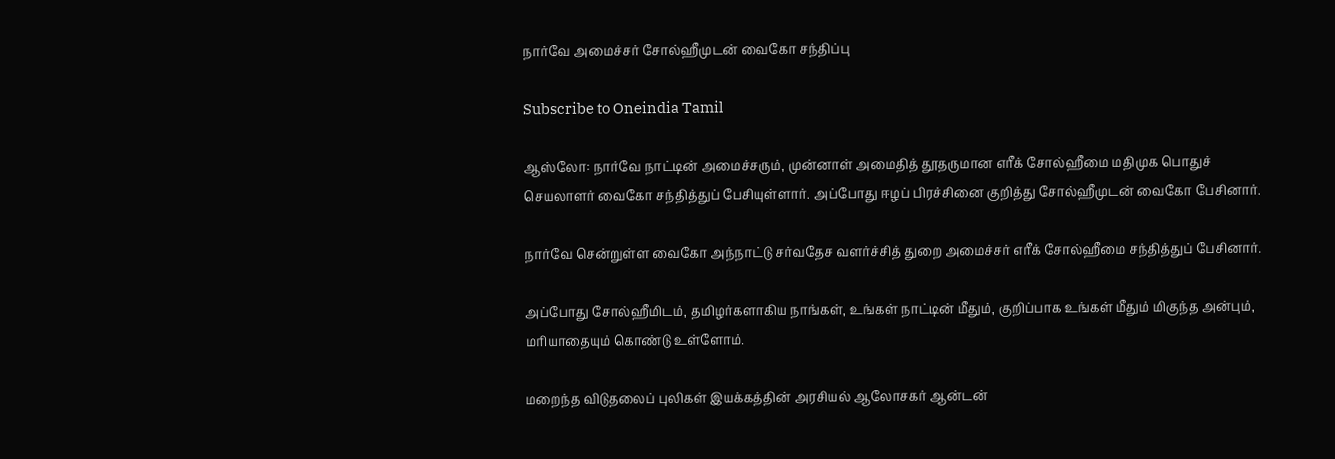நார்வே அமைச்சர் சோல்ஹீமுடன் வைகோ சந்திப்பு

Subscribe to Oneindia Tamil

ஆஸ்லோ: நார்வே நாட்டின் அமைச்சரும், முன்னாள் அமைதித் தூதருமான எரீக் சோல்ஹீமை மதிமுக பொதுச் செயலாளர் வைகோ சந்தித்துப் பேசியுள்ளார். அப்போது ஈழப் பிரச்சினை குறித்து சோல்ஹீமுடன் வைகோ பேசினார்.

நார்வே சென்றுள்ள வைகோ அந்நாட்டு சர்வதேச வளர்ச்சித் துறை அமைச்சர் எரீக் சோல்ஹீமை சந்தித்துப் பேசினார்.

அப்போது சோல்ஹீமிடம், தமிழர்களாகிய நாங்கள், உங்கள் நாட்டின் மீதும், குறிப்பாக உங்கள் மீதும் மிகுந்த அன்பும், மரியாதையும் கொண்டு உள்ளோம்.

மறைந்த விடுதலைப் புலிகள் இயக்கத்தின் அரசியல் ஆலோசகர் ஆன்டன்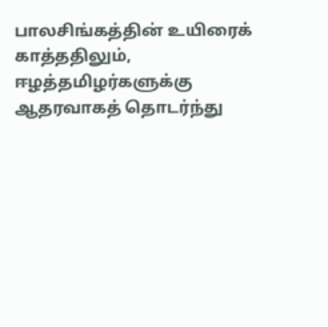பாலசிங்கத்தின் உயிரைக் காத்ததிலும், ஈழத்தமிழர்களுக்கு ஆதரவாகத் தொடர்ந்து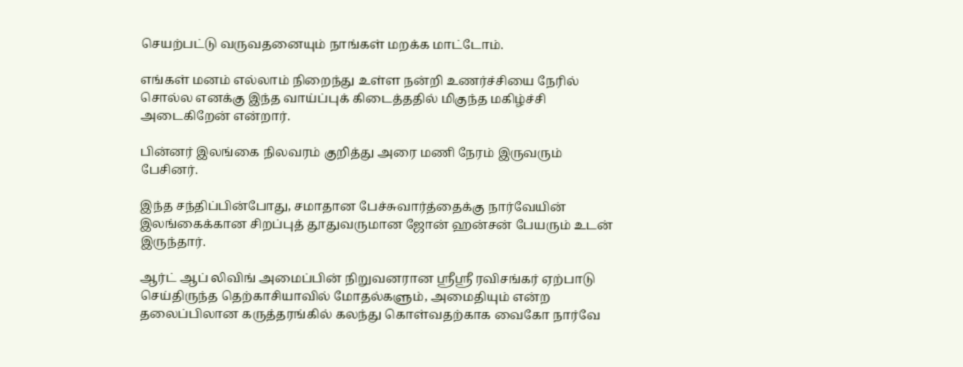செயற்பட்டு வருவதனையும் நாங்கள் மறக்க மாட்டோம்.

எங்கள் மனம் எல்லாம் நிறைந்து உள்ள நன்றி உணர்ச்சியை நேரில் சொல்ல எனக்கு இந்த வாய்ப்புக் கிடைத்ததில் மிகுந்த மகிழ்ச்சி அடைகிறேன் என்றார்.

பின்னர் இலங்கை நிலவரம் குறித்து அரை மணி நேரம் இருவரும் பேசினர்.

இந்த சந்திப்பின்போது, சமாதான பேச்சுவார்த்தைக்கு நார்வேயின் இலங்கைக்கான சிறப்புத் தூதுவருமான ஜோன் ஹன்சன் பேயரும் உடன் இருந்தார்.

ஆர்ட் ஆப் லிவிங் அமைப்பின் நிறுவனரான ஸ்ரீஸ்ரீ ரவிசங்கர் ஏற்பாடு செய்திருந்த தெற்காசியாவில் மோதல்களும், அமைதியும் என்ற தலைப்பிலான கருத்தரங்கில் கலந்து கொள்வதற்காக வைகோ நார்வே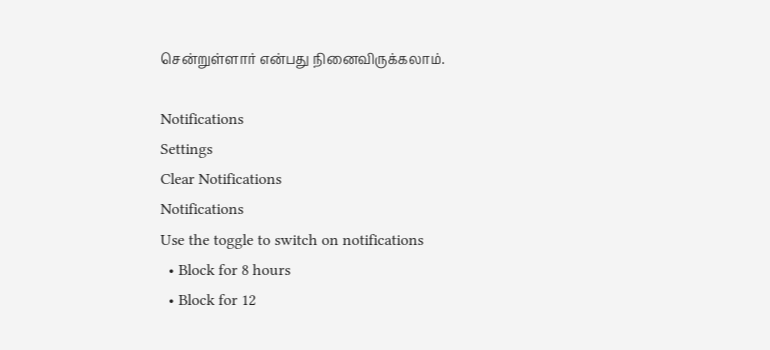சென்றுள்ளார் என்பது நினைவிருக்கலாம்.

Notifications
Settings
Clear Notifications
Notifications
Use the toggle to switch on notifications
  • Block for 8 hours
  • Block for 12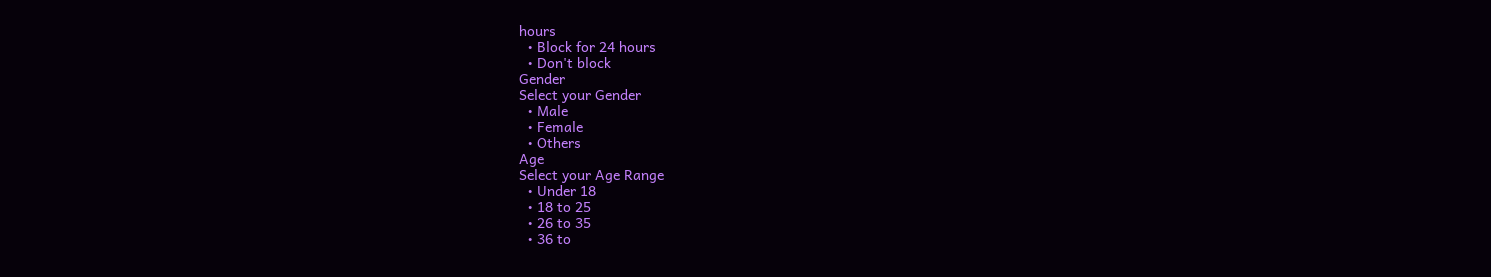hours
  • Block for 24 hours
  • Don't block
Gender
Select your Gender
  • Male
  • Female
  • Others
Age
Select your Age Range
  • Under 18
  • 18 to 25
  • 26 to 35
  • 36 to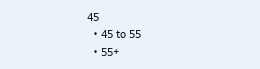45
  • 45 to 55
  • 55+